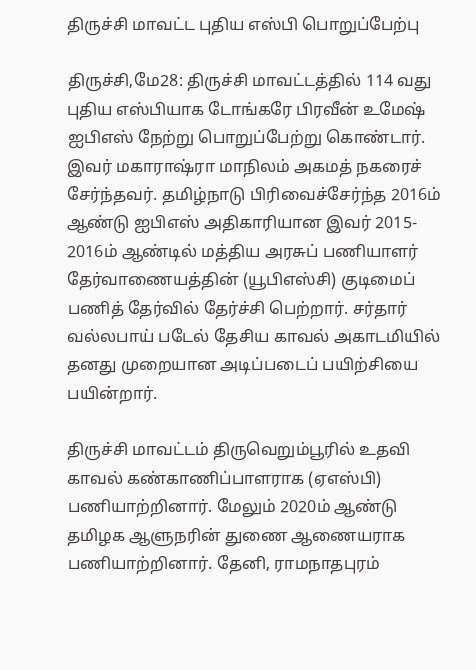திருச்சி மாவட்ட புதிய எஸ்பி பொறுப்பேற்பு

திருச்சி,மே28: திருச்சி மாவட்டத்தில் 114 வது புதிய எஸ்பியாக டோங்கரே பிரவீன் உமேஷ் ஐபிஎஸ் நேற்று பொறுப்பேற்று கொண்டார். இவர் மகாராஷ்ரா மாநிலம் அகமத் நகரைச் சேர்ந்தவர். தமிழ்நாடு பிரிவைச்சேர்ந்த 2016ம் ஆண்டு ஐபிஎஸ் அதிகாரியான இவர் 2015- 2016ம் ஆண்டில் மத்திய அரசுப் பணியாளர் தேர்வாணையத்தின் (யூபிஎஸ்சி) குடிமைப் பணித் தேர்வில் தேர்ச்சி பெற்றார். சர்தார் வல்லபாய் படேல் தேசிய காவல் அகாடமியில் தனது முறையான அடிப்படைப் பயிற்சியை பயின்றார்.

திருச்சி மாவட்டம் திருவெறும்பூரில் உதவி காவல் கண்காணிப்பாளராக (ஏஎஸ்பி) பணியாற்றினார். மேலும் 2020ம் ஆண்டு தமிழக ஆளுநரின் துணை ஆணையராக பணியாற்றினார். தேனி, ராமநாதபுரம்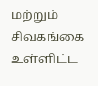மற்றும் சிவகங்கை உள்ளிட்ட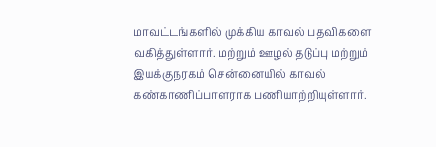மாவட்டங்களில் முக்கிய காவல் பதவிகளை வகித்துள்ளார். மற்றும் ஊழல் தடுப்பு மற்றும் இயக்குநரகம் சென்னையில் காவல் கண்காணிப்பாளராக பணியாற்றியுள்ளார்.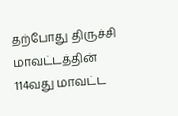தற்போது திருச்சி மாவட்டத்தின் 114வது மாவட்ட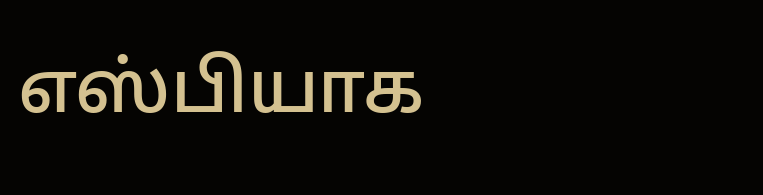எஸ்பியாக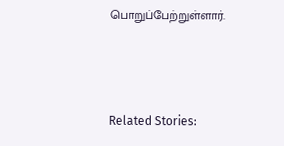பொறுப்பேற்றுள்ளார்.



Related Stories: